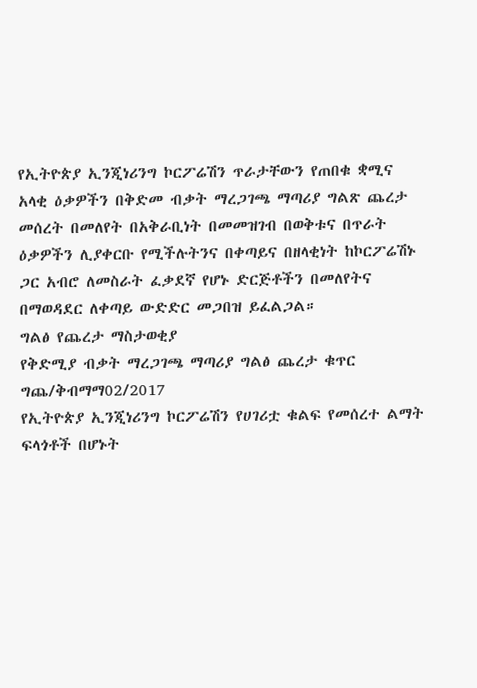የኢትዮጵያ ኢንጂነሪንግ ኮርፖሬሽን ጥራታቸውን የጠበቁ ቋሚና አላቂ ዕቃዎችን በቅድመ ብቃት ማረጋገጫ ማጣሪያ ግልጽ ጨረታ መሰረት በመለየት በአቅራቢነት በመመዝገብ በወቅቱና በጥራት ዕቃዎችን ሊያቀርቡ የሚችሉትንና በቀጣይና በዘላቂነት ከኮርፖሬሽኑ ጋር አብሮ ለመስራት ፈቃደኛ የሆኑ ድርጅቶችን በመለየትና በማወዳደር ለቀጣይ ውድድር መጋበዝ ይፈልጋል።
ግልፅ የጨረታ ማስታወቂያ
የቅድሚያ ብቃት ማረጋገጫ ማጣሪያ ግልፅ ጨረታ ቁጥር ግጨ/ቅብማማ02/2017
የኢትዮጵያ ኢንጂነሪንግ ኮርፖሬሽን የሀገሪቷ ቁልፍ የመሰረተ ልማት ፍላጎቶች በሆኑት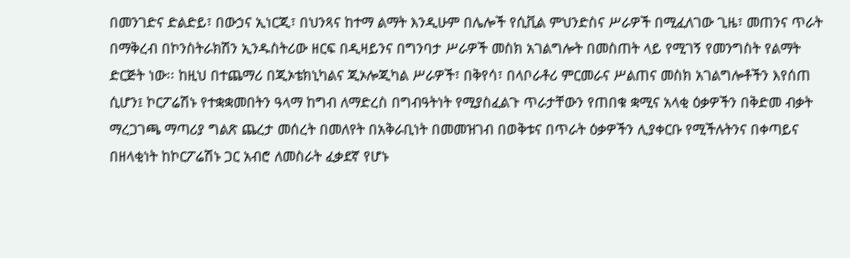በመንገድና ድልድይ፣ በውኃና ኢነርጂ፣ በህንጻና ከተማ ልማት እንዲሁም በሌሎች የሲቪል ምህንድስና ሥራዎች በሚፈለገው ጊዜ፣ መጠንና ጥራት በማቅረብ በኮንስትራክሽን ኢንዱስትሪው ዘርፍ በዲዛይንና በግንባታ ሥራዎች መስክ አገልግሎት በመስጠት ላይ የሚገኝ የመንግስት የልማት ድርጅት ነው፡፡ ከዚህ በተጨማሪ በጂኦቴክኒካልና ጂኦሎጂካል ሥራዎች፣ በቅየሳ፣ በላቦራቶሪ ምርመራና ሥልጠና መስክ አገልግሎቶችን እየሰጠ ሲሆን፤ ኮርፖሬሽኑ የተቋቋመበትን ዓላማ ከግብ ለማድረስ በግብዓትነት የሚያስፈልጉ ጥራታቸውን የጠበቁ ቋሚና አላቂ ዕቃዎችን በቅድመ ብቃት ማረጋገጫ ማጣሪያ ግልጽ ጨረታ መሰረት በመለየት በአቅራቢነት በመመዝገብ በወቅቱና በጥራት ዕቃዎችን ሊያቀርቡ የሚችሉትንና በቀጣይና በዘላቂነት ከኮርፖሬሽኑ ጋር አብሮ ለመስራት ፈቃደኛ የሆኑ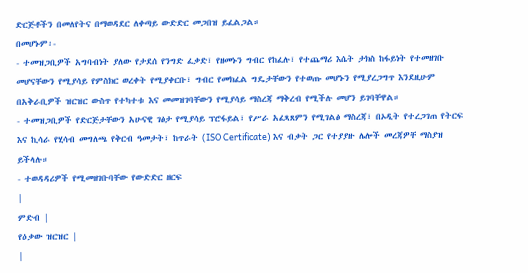ድርጅቶችን በመለየትና በማወዳደር ለቀጣይ ውድድር መጋበዝ ይፈልጋል።
በመሆኑም፡-
- ተመዝጋቢዎች አግባብነት ያለው የታደሰ የንግድ ፈቃድ፣ የዘመኑን ግብር የከፈሉ፣ የተጨማሪ እሴት ታክስ ከፋይነት የተመዘገቡ መሆናቸውን የሚያሳይ የምስክር ወረቀት የሚያቀርቡ፣ ግብር የመክፈል ግዴታቸውን የተወጡ መሆኑን የሚያረጋግጥ እንደዚሁም በአቅራቢዎች ዝርዝር ውስጥ የተካተቱ እና መመዝገባቸውን የሚያሳይ ማስረጃ ማቅረብ የሚችሉ መሆን ይገባቸዋል።
- ተመዝጋቢዎች የድርጅታቸውን አሁናዊ ገፅታ የሚያሳይ ፕሮፋይል፣ የሥራ አፈጻጸምን የሚገልፅ ማስረጃ፣ በኦዲት የተረጋገጠ የትርፍ እና ኪሳራ የሂሳብ መግለጫ የቅርብ ዓመታት፣ ከጥራት (ISO Certificate) እና ብቃት ጋር የተያያዙ ሌሎች መረጃዎቸ ማስያዝ ይችላሉ።
- ተወዳዳሪዎች የሚመዘገቡባቸው የውድድር ዘርፍ
|
ምድብ |
የዕቃው ዝርዝር |
|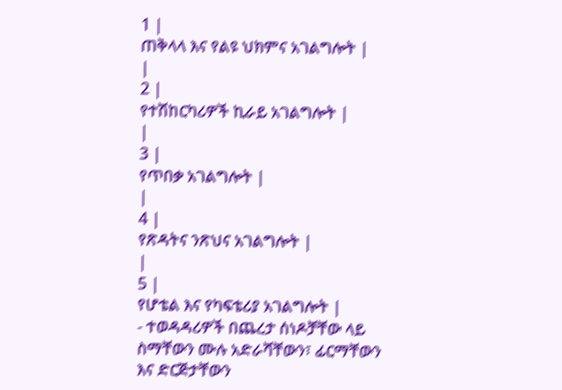1 |
ጠቅላላ እና የልዩ ህክምና አገልግሎት |
|
2 |
የተሽከርካሪዎች ኪራይ አገልግሎት |
|
3 |
የጥበቃ አገልግሎት |
|
4 |
የጽዳትና ንጽህና አገልግሎት |
|
5 |
የሆቴል እና የካፍቴሪያ አገልግሎት |
- ተወዳዳሪዎች በጨረታ ሰነዶቻቸው ላይ ስማቸውን ሙሉ አድራሻቸውን፣ ፊርማቸውን እና ድርጅታቸውን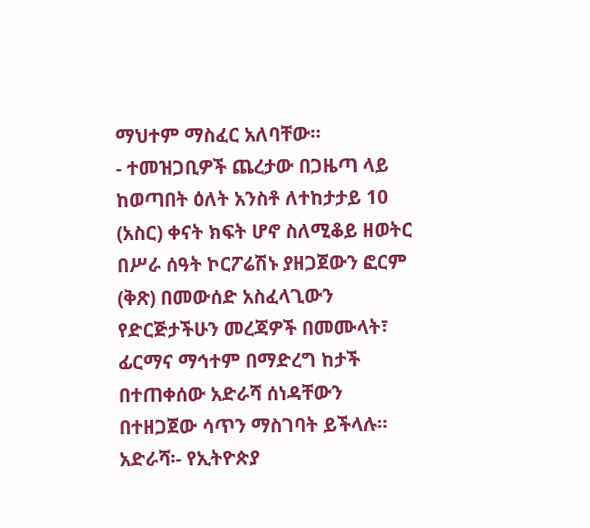ማህተም ማስፈር አለባቸው።
- ተመዝጋቢዎች ጨረታው በጋዜጣ ላይ ከወጣበት ዕለት አንስቶ ለተከታታይ 10 (አስር) ቀናት ክፍት ሆኖ ስለሚቆይ ዘወትር በሥራ ሰዓት ኮርፖሬሽኑ ያዘጋጀውን ፎርም (ቅጽ) በመውሰድ አስፈላጊውን የድርጅታችሁን መረጃዎች በመሙላት፣ ፊርማና ማኅተም በማድረግ ከታች በተጠቀሰው አድራሻ ሰነዳቸውን በተዘጋጀው ሳጥን ማስገባት ይችላሉ።
አድራሻ፡- የኢትዮጵያ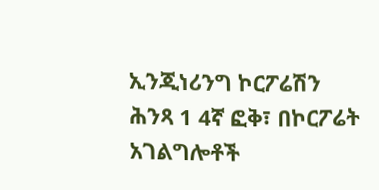ኢንጂነሪንግ ኮርፖሬሽን
ሕንጻ 1 4ኛ ፎቅ፣ በኮርፖሬት አገልግሎቶች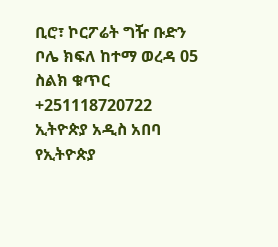ቢሮ፣ ኮርፖሬት ግዥ ቡድን
ቦሌ ክፍለ ከተማ ወረዳ 05
ስልክ ቁጥር +251118720722
ኢትዮጵያ አዲስ አበባ
የኢትዮጵያ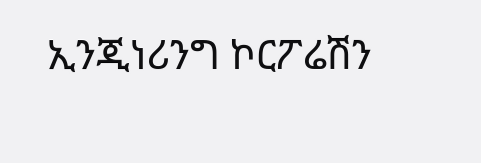ኢንጂነሪንግ ኮርፖሬሽን